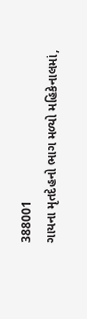388001
ગાયના મૃતદેહનો ભાગ મળ્યો મહિકેનાલમાં,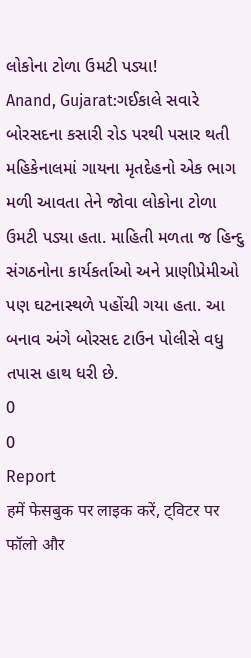લોકોના ટોળા ઉમટી પડ્યા!
Anand, Gujarat:ગઈકાલે સવારે બોરસદના કસારી રોડ પરથી પસાર થતી મહિકેનાલમાં ગાયના મૃતદેહનો એક ભાગ મળી આવતા તેને જોવા લોકોના ટોળા ઉમટી પડ્યા હતા. માહિતી મળતા જ હિન્દુ સંગઠનોના કાર્યકર્તાઓ અને પ્રાણીપ્રેમીઓ પણ ઘટનાસ્થળે પહોંચી ગયા હતા. આ બનાવ અંગે બોરસદ ટાઉન પોલીસે વધુ તપાસ હાથ ધરી છે.
0
0
Report
हमें फेसबुक पर लाइक करें, ट्विटर पर फॉलो और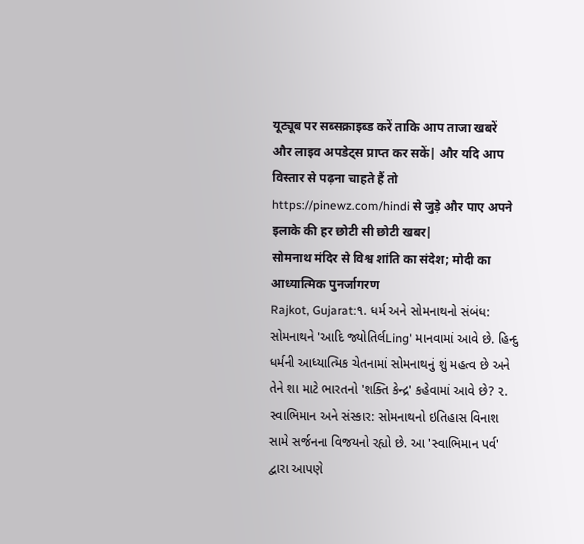यूट्यूब पर सब्सक्राइब्ड करें ताकि आप ताजा खबरें और लाइव अपडेट्स प्राप्त कर सकें| और यदि आप विस्तार से पढ़ना चाहते हैं तो https://pinewz.com/hindi से जुड़े और पाए अपने इलाके की हर छोटी सी छोटी खबर|
सोमनाथ मंदिर से विश्व शांति का संदेश; मोदी का आध्यात्मिक पुनर्जागरण
Rajkot, Gujarat:૧. ધર્મ અને સોમનાથનો સંબંધ: સોમનાથને 'આદિ જ્યોતિર્લLing' માનવામાં આવે છે. હિન્દુ ધર્મની આધ્યાત્મિક ચેતનામાં સોમનાથનું શું મહત્વ છે અને તેને શા માટે ભારતનો 'શક્તિ કેન્દ્ર' કહેવામાં આવે છે? ૨. સ્વાભિમાન અને સંસ્કાર: સોમનાથનો ઇતિહાસ વિનાશ સામે સર્જનના વિજયનો રહ્યો છે. આ 'સ્વાભિમાન પર્વ' દ્વારા આપણે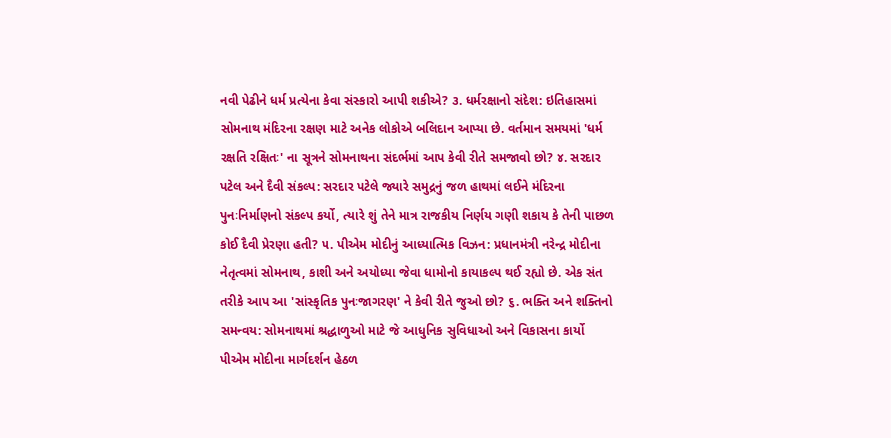નવી પેઢીને ધર્મ પ્રત્યેના કેવા સંસ્કારો આપી શકીએ? ૩. ધર્મરક્ષાનો સંદેશ: ઇતિહાસમાં સોમનાથ મંદિરના રક્ષણ માટે અનેક લોકોએ બલિદાન આપ્યા છે. વર્તમાન સમયમાં 'ધર્મ રક્ષતિ રક્ષિતઃ' ના સૂત્રને સોમનાથના સંદર્ભમાં આપ કેવી રીતે સમજાવો છો? ૪. સરદાર પટેલ અને દૈવી સંકલ્પ: સરદાર પટેલે જ્યારે સમુદ્રનું જળ હાથમાં લઈને મંદિરના પુનઃનિર્માણનો સંકલ્પ કર્યો, ત્યારે શું તેને માત્ર રાજકીય નિર્ણય ગણી શકાય કે તેની પાછળ કોઈ દૈવી પ્રેરણા હતી? ૫. પીએમ મોદીનું આધ્યાત્મિક વિઝન: પ્રધાનમંત્રી નરેન્દ્ર મોદીના નેતૃત્વમાં સોમનાથ, કાશી અને અયોધ્યા જેવા ધામોનો કાયાકલ્પ થઈ રહ્યો છે. એક સંત તરીકે આપ આ 'સાંસ્કૃતિક પુનઃજાગરણ' ને કેવી રીતે જુઓ છો? ૬. ભક્તિ અને શક્તિનો સમન્વય: સોમનાથમાં શ્રદ્ધાળુઓ માટે જે આધુનિક સુવિધાઓ અને વિકાસના કાર્યો પીએમ મોદીના માર્ગદર્શન હેઠળ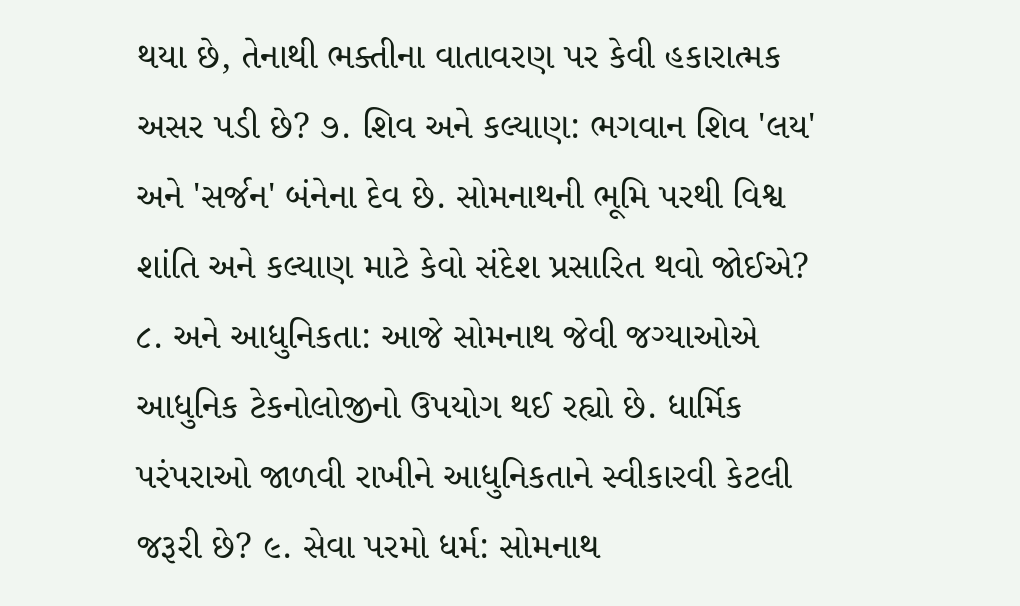થયા છે, તેનાથી ભક્તીના વાતાવરણ પર કેવી હકારાત્મક અસર પડી છે? ૭. શિવ અને કલ્યાણ: ભગવાન શિવ 'લય' અને 'સર્જન' બંનેના દેવ છે. સોમનાથની ભૂમિ પરથી વિશ્વ શાંતિ અને કલ્યાણ માટે કેવો સંદેશ પ્રસારિત થવો જોઈએ? ૮. અને આધુનિકતા: આજે સોમનાથ જેવી જગ્યાઓએ આધુનિક ટેકનોલોજીનો ઉપયોગ થઈ રહ્યો છે. ધાર્મિક પરંપરાઓ જાળવી રાખીને આધુનિકતાને સ્વીકારવી કેટલી જરૂરી છે? ૯. સેવા પરમો ધર્મ: સોમનાથ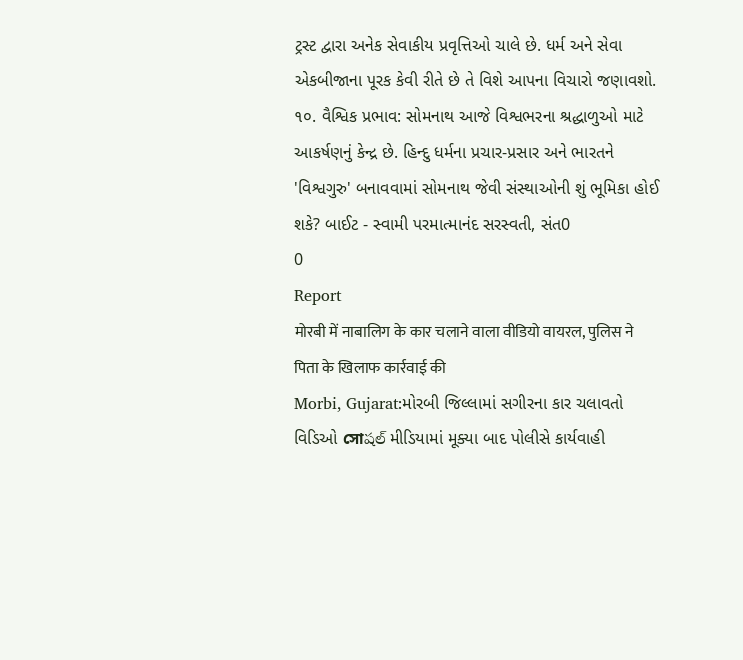ટ્રસ્ટ દ્વારા અનેક સેવાકીય પ્રવૃત્તિઓ ચાલે છે. ધર્મ અને સેવા એકબીજાના પૂરક કેવી રીતે છે તે વિશે આપના વિચારો જણાવશો. ૧૦. વૈશ્વિક પ્રભાવ: સોમનાથ આજે વિશ્વભરના શ્રદ્ધાળુઓ માટે આકર્ષણનું કેન્દ્ર છે. હિન્દુ ધર્મના પ્રચાર-પ્રસાર અને ભારતને 'વિશ્વગુરુ' બનાવવામાં સોમનાથ જેવી સંસ્થાઓની શું ભૂમિકા હોઈ શકે? બાઈટ - સ્વામી પરમાત્માનંદ સરસ્વતી, સંત0
0
Report
मोरबी में नाबालिग के कार चलाने वाला वीडियो वायरल, पुलिस ने पिता के खिलाफ कार्रवाई की
Morbi, Gujarat:મોરબી જિલ્લામાં સગીરના કાર ચલાવતો વિડિઓ সোషల్ મીડિયામાં મૂક્યા બાદ પોલીસે કાર્યવાહી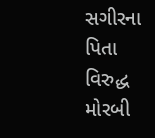સગીરના પિતા વિરુદ્ધ મોરબી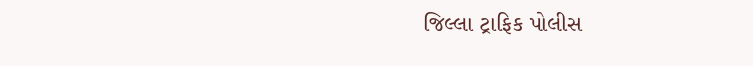જિલ્લા ટ્રાફિક પોલીસ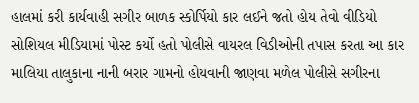હાલમાં કરી કાર્યવાહી સગીર બાળક સ્કોર્પિયો કાર લઈને જતો હોય તેવો વીડિયો સોશિયલ મીડિયામાં પોસ્ટ કર્યો હતો પોલીસે વાયરલ વિડીઓની તપાસ કરતા આ કાર માલિયા તાલુકાના નાની બરાર ગામનો હોયવાની જાણવા મળેલ પોલીસે સગીરના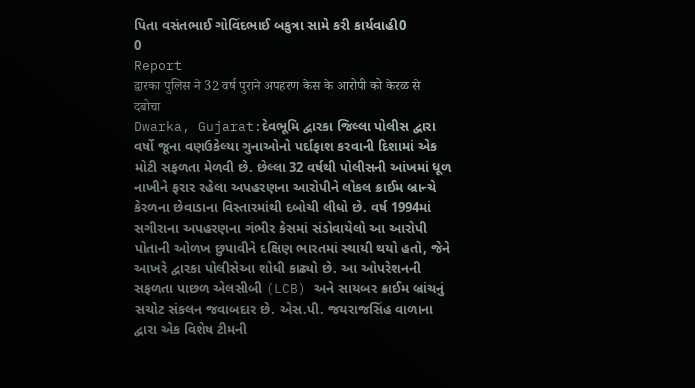પિતા વસંતભાઈ ગોવિંદભાઈ બકુત્રા સામે કરી કાર્યવાહી0
0
Report
द्वारका पुलिस ने 32 वर्ष पुराने अपहरण केस के आरोपी को केरळ से दबोचा
Dwarka, Gujarat:દેવભૂમિ દ્વારકા જિલ્લા પોલીસ દ્વારા વર્ષો જૂના વણઉકેલ્યા ગુનાઓનો પર્દાફાશ કરવાની દિશામાં એક મોટી સફળતા મેળવી છે. છેલ્લા 32 વર્ષથી પોલીસની આંખમાં ધૂળ નાખીને ફરાર રહેલા અપહરણના આરોપીને લોકલ ક્રાઈમ બ્રાન્ચે કેરળના છેવાડાના વિસ્તારમાંથી દબોચી લીધો છે. વર્ષ 1994માં સગીરાના અપહરણના ગંભીર કેસમાં સંડોવાયેલો આ આરોપી પોતાની ઓળખ છુપાવીને દક્ષિણ ભારતમાં સ્થાયી થયો હતો, જેને આખરે દ્વારકા પોલીસેઆ શોધી કાઢ્યો છે. આ ઓપરેશનની સફળતા પાછળ એલસીબી (LCB) અને સાયબર ક્રાઈમ બ્રાંચનું સચોટ સંકલન જવાબદાર છે. એસ.પી. જયરાજસિંહ વાળાના દ્વારા એક વિશેષ ટીમની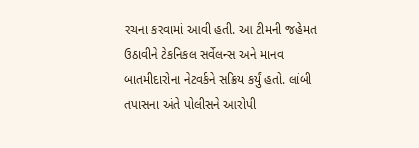રચના કરવામાં આવી હતી. આ ટીમની જહેમત ઉઠાવીને ટેકનિકલ સર્વેલન્સ અને માનવ બાતમીદારોના નેટવર્કને સક્રિય કર્યું હતો. લાંબી તપાસના અંતે પોલીસને આરોપી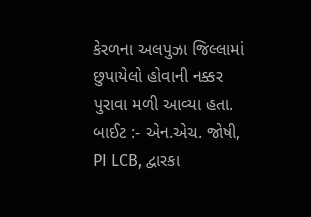કેરળના અલપુઝા જિલ્લામાં છુપાયેલો હોવાની નક્કર પુરાવા મળી આવ્યા હતા. બાઈટ :- એન.એચ. જોષી, PI LCB, દ્વારકા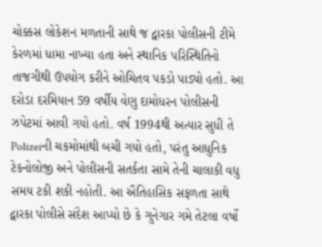ચોક્કસ લોકેશન મળતાની સાથે જ દ્વારકા પોલીસની ટીમે કેરળમાં ધામા નાખ્યા હતા અને સ્થાનિક પરિસ્થિતિનો તાજગીથી ઉપયોગ કરીને ઓચિતવ પકડો પાડ્યો હતો. આ દરોડા દરમિયાન 59 વર્ષીય વેણુ દામોધરન પોલીસની ઝપેટમાં આવી ગયો હતો. વર્ષ 1994થી અત્યાર સુધી તે Polizeiની ચકમોમાંથી બચી ગયો હતો, પરંતુ આધુનિક ટેકનોલોજી અને પોલીસની સતર્કતા સામે તેની ચાલાકી વધુ સમય ટકી શકી નહોતી. આ ઐતિહાસિક સફળતા સાથે દ્વારકા પોલીસે સંદેશ આપ્યો છે કે ગુનેગાર ગમે તેટલા વર્ષો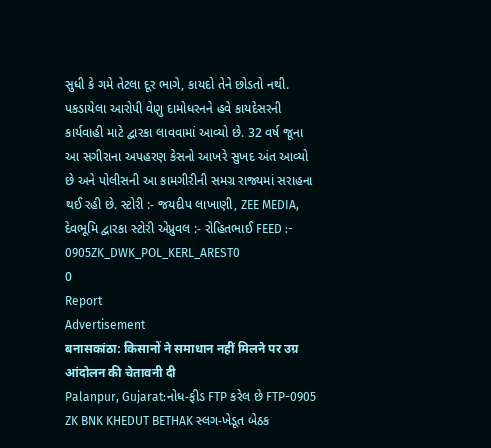સુધી કે ગમે તેટલા દૂર ભાગે, કાયદો તેને છોડતો નથી. પકડાયેલા આરોપી વેણુ દામોધરનને હવે કાયદેસરની કાર્યવાહી માટે દ્વારકા લાવવામાં આવ્યો છે. 32 વર્ષ જૂના આ સગીરાના અપહરણ કેસનો આખરે સુખદ અંત આવ્યો છે અને પોલીસની આ કામગીરીની સમગ્ર રાજ્યમાં સરાહના થઈ રહી છે. સ્ટોરી :- જયદીપ લાખાણી, ZEE MEDIA, દેવભૂમિ દ્વારકા સ્ટોરી એપ્રુવલ :- રોહિતભાઈ FEED :- 0905ZK_DWK_POL_KERL_AREST0
0
Report
Advertisement
बनासकांठा: किसानों ने समाधान नहीं मिलने पर उग्र आंदोलन की चेतावनी दी
Palanpur, Gujarat:નોધ-ફીડ FTP કરેલ છે FTP-0905 ZK BNK KHEDUT BETHAK સ્લગ-ખેડૂત બેઠક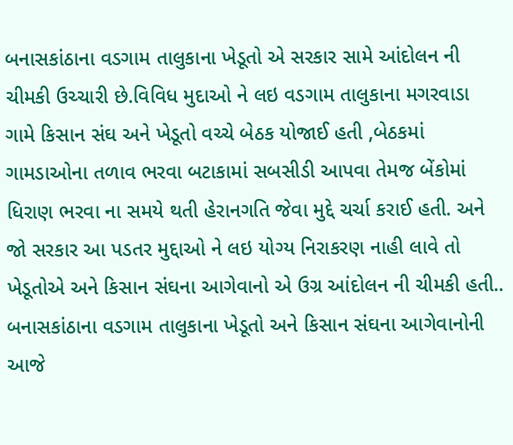બનાસકાંઠાના વડગામ તાલુકાના ખેડૂતો એ સરકાર સામે આંદોલન ની ચીમકી ઉચ્ચારી છે.વિવિધ મુદાઓ ને લઇ વડગામ તાલુકાના મગરવાડા ગામે કિસાન સંઘ અને ખેડૂતો વચ્ચે બેઠક યોજાઈ હતી ,બેઠકમાં ગામડાઓના તળાવ ભરવા બટાકામાં સબસીડી આપવા તેમજ બેંકોમાં ધિરાણ ભરવા ના સમયે થતી હેરાનગતિ જેવા મુદ્દે ચર્ચા કરાઈ હતી. અને જો સરકાર આ પડતર મુદ્દાઓ ને લઇ યોગ્ય નિરાકરણ નાહી લાવે તો ખેડૂતોએ અને કિસાન સંઘના આગેવાનો એ ઉગ્ર આંદોલન ની ચીમકી હતી.. બનાસકાંઠાના વડગામ તાલુકાના ખેડૂતો અને કિસાન સંઘના આગેવાનોની આજે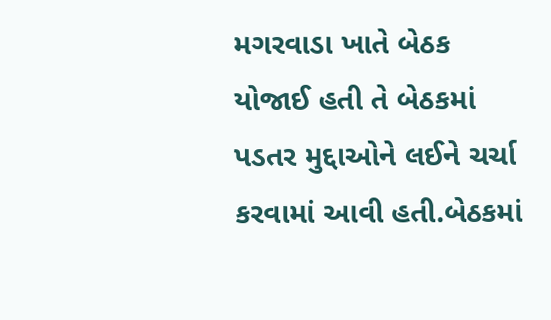મગરવાડા ખાતે બેઠક યોજાઈ હતી તે બેઠકમાં પડતર મુદ્દાઓને લઈને ચર્ચા કરવામાં આવી હતી.બેઠકમાં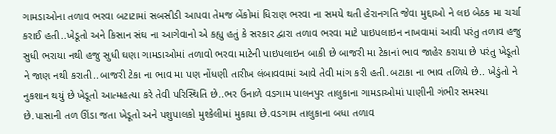ગામડાઓના તળાવ ભરવા બટાટામાં સબસીડી આપવા તેમજ બેંકોમાં ધિરાણ ભરવા ના સમયે થતી હેરાનગતિ જેવા મુદ્દાઓ ને લઇ બેઠક મા ચર્ચા કરાઈ હતી..ખેડૂતો અને કિસાન સંઘ ના આગેવાનો એ કહ્યુ હતું કે સરકાર દ્વારા તળાવ ભરવા માટે પાઇપલાઇન નાખવામાં આવી પરંતુ તળાવ હજુ સુધી ભરાયા નથી હજુ સુધી ઘણા ગામડાઓમાં તળાવો ભરવા માટેની પાઇપલાઇન બાકી છે બાજરી મા ટેકાનાં ભાવ જાહેર કરાયા છે પરંતુ ખેડૂતો ને જાણ નથી કરાતી..બાજરી ટેકા ના ભાવ મા પણ નોંધણી તારીખ લંબાવવામાં આવે તેવી માંગ કરી હતી.બટાકા ના ભાવ તળિયે છે.. ખેડુંતો ને નુકશાન થયું છે ખેડૂતો આત્મહત્યા કરે તેવી પરિસ્થિતિ છે..ભર ઉનાળે વડગામ પાલનપુર તાલુકાના ગામડાઓમાં પાણીની ગંભીર સમસ્યા છે.પાસાની તળ ઊંડા જતા ખેડૂતો અને પશુપાલકો મુશ્કેલીમાં મુકાયા છે.વડગામ તાલુકાના બધા તળાવ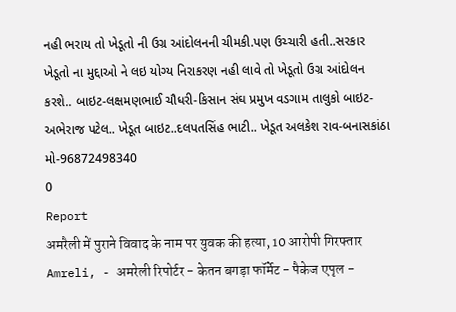નહી ભરાય તો ખેડૂતો ની ઉગ્ર આંદોલનની ચીમકી.પણ ઉચ્ચારી હતી..સરકાર ખેડૂતો ના મુદ્દાઓ ને લઇ યોગ્ય નિરાકરણ નહી લાવે તો ખેડૂતો ઉગ્ર આંદોલન કરશે.. બાઇટ-લક્ષમણભાઈ ચૌધરી-કિસાન સંઘ પ્રમુખ વડગામ તાલુકો બાઇટ-અભેરાજ પટેલ.. ખેડૂત બાઇટ..દલપતસિંહ ભાટી.. ખેડૂત અલકેશ રાવ-બનાસકાંઠા મો-96872498340
0
Report
अमरैली में पुराने विवाद के नाम पर युवक की हत्या, 10 आरोपी गिरफ्तार
Amreli, - अमरेली रिपोर्टर - केतन बगड़ा फॉर्मेट - पैकेज एपृल -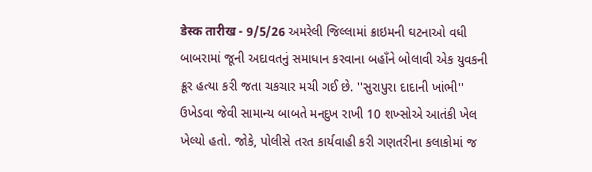डेस्क तारीख - 9/5/26 અમરેલી જિલ્લામાં ક્રાઇમની ઘટનાઓ વધી બાબરામાં જૂની અદાવતનું સમાધાન કરવાના બહાઁને બોલાવી એક યુવકની ક્રૂર હત્યા કરી જતા ચકચાર મચી ગઈ છે. ''સુરાપુરા દાદાની ખાંભી'' ઉખેડવા જેવી સામાન્ય બાબતે મનદુખ રાખી 10 શખ્સોએ આતંકી ખેલ ખેલ્યો હતો. જોકે, પોલીસે તરત કાર્યવાહી કરી ગણતરીના કલાકોમાં જ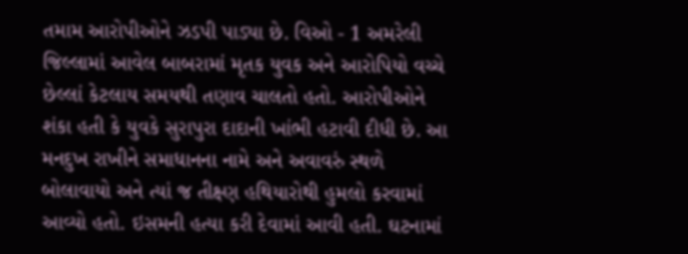તમામ આરોપીઓને ઝડપી પાડ્યા છે. વિઓ - 1 અમરેલી જિલ્લામાં આવેલ બાબરામાં મૃતક યુવક અને આરોપિયો વચ્ચે છેલ્લાં કેટલાય સમયથી તણાવ ચાલતો હતો. આરોપીઓને શંકા હતી કે યુવકે સુરાપુરા દાદાની ખાંભી હટાવી દીધી છે. આ મનદુખ રાખીને સમાધાનના નામે અને અવાવરું સ્થળે બોલાવાયો અને ત્યાં જ તીક્ષ્ણ હથિયારોથી હુમલો કરવામાં આવ્યો હતો. ઇસમની હત્યા કરી દેવામાં આવી હતી. ઘટનામાં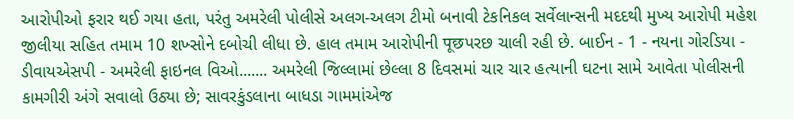આરોપીઓ ફરાર થઈ ગયા હતા, પરંતુ અમરેલી પોલીસે અલગ-અલગ ટીમો બનાવી ટેકનિકલ સર્વેલાન્સની મદદથી મુખ્ય આરોપી મહેશ જીલીયા સહિત તમામ 10 શખ્સોને દબોચી લીધા છે. હાલ તમામ આરોપીની पूछપરછ ચાલી રહી છે. બાઈન - 1 - નયના ગોરડિયા - ડીવાયએસપી - અમરેલી ફાઇનલ વિઓ....... અમરેલી જિલ્લામાં છેલ્લા 8 દિવસમાં ચાર ચાર હત્યાની ઘટના સામે આવેતા પોલીસની કામગીરી અંગે સવાલો ઉઠ્યા છે; સાવરકુંડલાના બાધડા ગામમાંએજ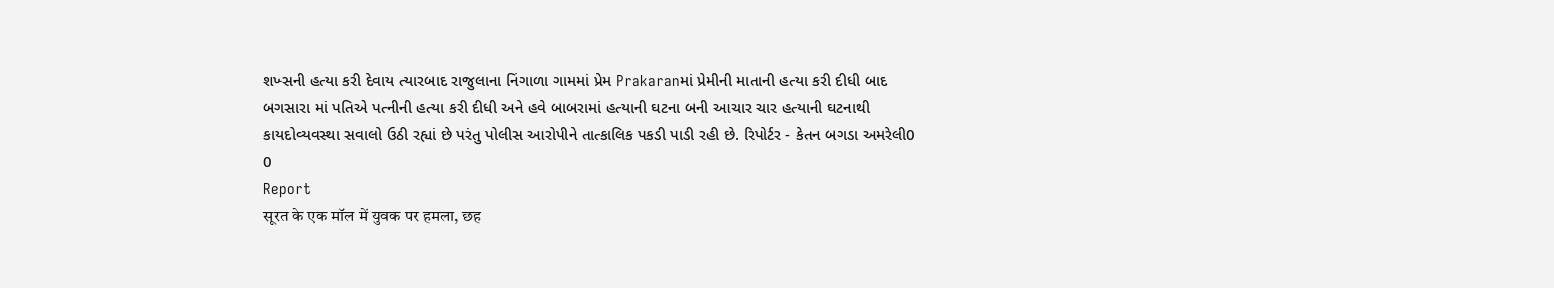શખ્સની હત્યા કરી દેવાય ત્યારબાદ રાજુલાના નિંગાળા ગામમાં પ્રેમ Prakaranમાં પ્રેમીની માતાની હત્યા કરી દીધી બાદ બગસારા માં પતિએ પત્નીની હત્યા કરી દીધી અને હવે બાબરામાં હત્યાની ઘટના બની આચાર ચાર હત્યાની ઘટનાથી કાયદોવ્યવસ્થા સવાલો ઉઠી રહ્યાં છે પરંતુ પોલીસ આરોપીને તાત્કાલિક પકડી પાડી રહી છે. રિપોર્ટર - કેતન બગડા અમરેલી0
0
Report
सूरत के एक मॉल में युवक पर हमला, छह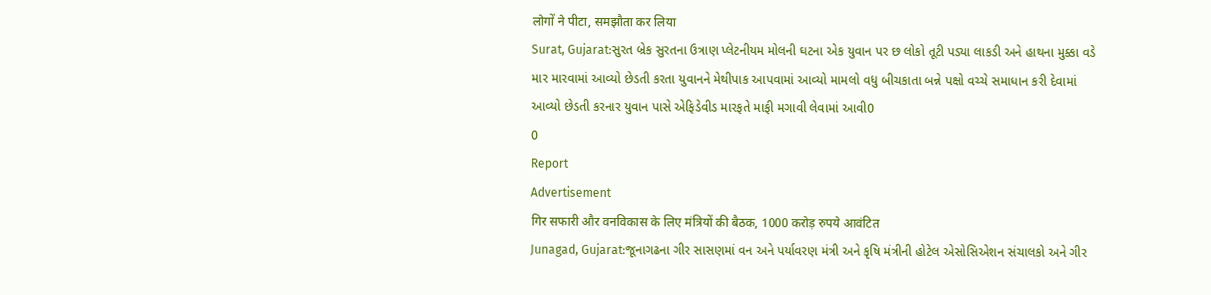लोगों ने पीटा, समझौता कर लिया
Surat, Gujarat:સુરત બ્રેક સુરતના ઉત્રાણ પ્લેટનીયમ મોલની ઘટના એક યુવાન પર છ લોકો તૂટી પડ્યા લાકડી અને હાથના મુક્કા વડે માર મારવામાં આવ્યો છેડતી કરતા યુવાનને મેથીપાક આપવામાં આવ્યો મામલો વધુ બીચકાતા બન્ને પક્ષો વચ્ચે સમાધાન કરી દેવામાં આવ્યો છેડતી કરનાર યુવાન પાસે એફિડેવીડ મારફતે માફી મગાવી લેવામાં આવી0
0
Report
Advertisement
गिर सफारी और वनविकास के लिए मंत्रियों की बैठक, 1000 करोड़ रुपये आवंटित
Junagad, Gujarat:જૂનાગઢના ગીર સાસણમાં વન અને પર્યાવરણ મંત્રી અને કૃષિ મંત્રીની હોટેલ એસોસિએશન સંચાલકો અને ગીર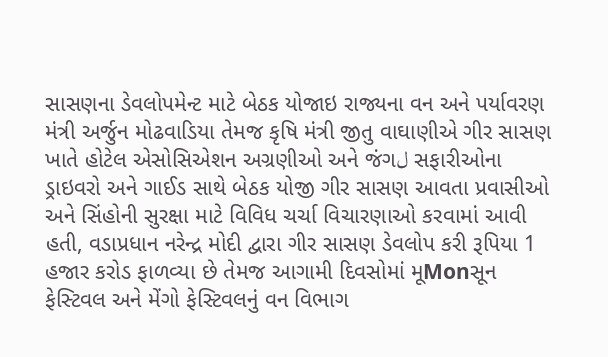સાસણના ડેવલોપમેન્ટ માટે બેઠક યોજાઇ રાજ્યના વન અને પર્યાવરણ મંત્રી અર્જુન મોઢવાડિયા તેમજ કૃષિ મંત્રી જીતુ વાઘાણીએ ગીર સાસણ ખાતે હોટેલ એસોસિએશન અગ્રણીઓ અને જંગل સફારીઓના ડ્રાઇવરો અને ગાઈડ સાથે બેઠક યોજી ગીર સાસણ આવતા પ્રવાસીઓ અને સિંહોની સુરક્ષા માટે વિવિધ ચર્ચા વિચારણાઓ કરવામાં આવી હતી, વડાપ્રધાન નરેન્દ્ર મોદી દ્વારા ગીર સાસણ ડેવલોપ કરી રૂપિયા 1 હજાર કરોડ ફાળવ્યા છે તેમજ આગામી દિવસોમાં મૂMonસૂન ફેસ્ટિવલ અને મેંગો ફેસ્ટિવલનું વન વિભાગ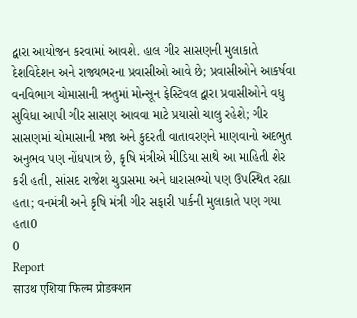દ્વારા આયોજન કરવામાં આવશે. હાલ ગીર સાસણની મુલાકાતે દેશવિદેશન અને રાજ્યભરના પ્રવાસીઓ આવે છે; પ્રવાસીઓને આકર્ષવા વનવિભાગ ચોમાસાની ઋતુમાં મોન્સૂન ફેસ્ટિવલ દ્વારા પ્રવાસીઓને વધુ સુવિધા આપી ગીર સાસણ આવવા માટે પ્રયાસો ચાલુ રહેશે; ગીર સાસણમાં ચોમાસાની મજા અને કુદરતી વાતાવરણને માણવાનો અદભુત અનુભવ પણ નોંધપાત્ર છે, કૃષિ મંત્રીએ મીડિયા સાથે આ માહિતી શેર કરી હતી, સાંસદ રાજેશ ચુડાસમા અને ધારાસભ્યો પણ ઉપસ્થિત રહ્યા હતા; વનમંત્રી અને કૃષિ મંત્રી ગીર સફારી પાર્કની મુલાકાતે પણ ગયા હતા0
0
Report
साउथ एशिया फिल्म प्रोडक्शन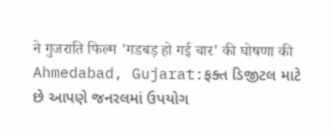ने गुजराति फिल्म 'गडबड़ हो गई चार' की घोषणा की
Ahmedabad, Gujarat:ફક્ત ડિજીટલ માટે છે આપણે જનરલમાં ઉપયોગ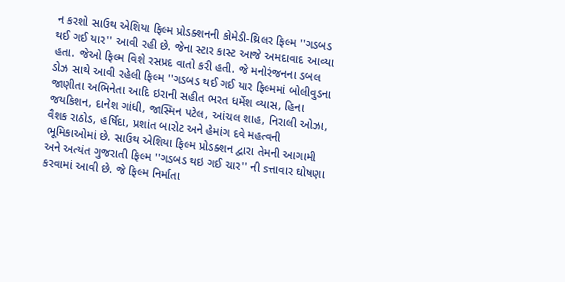ન કરશો સાઉથ એશિયા ફિલ્મ પ્રોડક્શનની કોમેડી-થ્રિલર ફિલ્મ ''ગડબડ થઈ ગઈ યાર'' આવી રહી છે. જેના સ્ટાર કાસ્ટ આજે અમદાવાદ આવ્યા હતા. જેઓ ફિલ્મ વિશે રસપ્રદ વાતો કરી હતી. જે મનોરંજનના ડબલ ડોઝ સાથે આવી રહેલી ફિલ્મ ''ગડબડ થઈ ગઈ યાર ફિલ્મમાં બોલીવુડના જાણીતા અભિનેતા આદિ ઇરાની સહીત ભરત ધર્મેશ વ્યાસ, હિના જયકિશન, દાનેશ ગાંધી, જાસ્મિન પટેલ, આંચલ શાહ, નિરાલી ઓઝા, વૈશક રાઠોડ, હર્ષિદા, પ્રશાંત બારોટ અને હેમાંગ દવે મહત્વની ભૂમિકાઓમાં છે. સાઉથ એશિયા ફિલ્મ પ્રોડક્શન દ્વારા તેમની આગામી અને અત્યંત ગુજરાતી ફિલ્મ ''ગડબડ થઇ ગઈ ચાર'' ની sત્તાવાર ઘોષણા કરવામાં આવી છે. જે ફિલ્મ નિર્માતા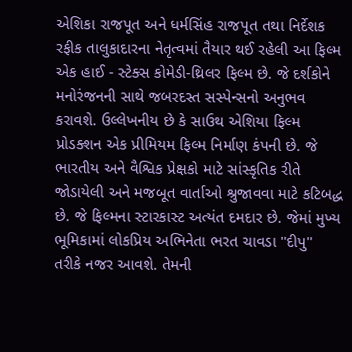એશિકા રાજપૂત અને ધર્મસિંહ રાજપૂત તથા નિર્દેશક રફીક તાલુકાદારના નેતૃત્વમાં તૈયાર થઈ રહેલી આ ફિલ્મ એક હાઈ - સ્ટેક્સ કોમેડી-થ્રિલર ફિલ્મ છે. જે દર્શકોને મનોરંજનની સાથે જબરદસ્ત સસ્પેન્સનો અનુભવ કરાવશે. ઉલ્લેખનીય છે કે સાઉથ એશિયા ફિલ્મ પ્રોડક્શન એક પ્રીમિયમ ફિલ્મ નિર્માણ કંપની છે. જે ભારતીય અને વૈશ્વિક પ્રેક્ષકો માટે સાંસ્કૃતિક રીતે જોડાયેલી અને મજબૂત વાર્તાઓ શ્રુજાવવા માટે કટિબદ્ધ છે. જે ફિલ્મના સ્ટારકાસ્ટ અત્યંત દમદાર છે. જેમાં મુખ્ય ભૂમિકામાં લોકપ્રિય અભિનેતા ભરત ચાવડા ''દીપુ'' તરીકે નજર આવશે. તેમની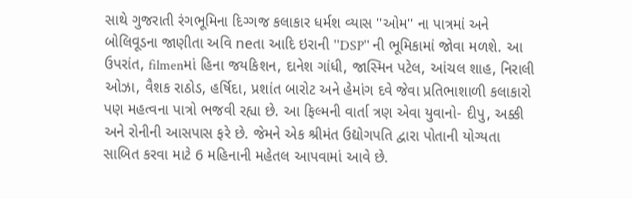સાથે ગુજરાતી રંગભૂમિના દિગ્ગજ કલાકાર ધર્મશ વ્યાસ ''ઓમ'' ના પાત્રમાં અને બોલિવૂડના જાણીતા અવિ neતા આદિ ઇરાની ''DSP'' ની ભૂમિકામાં જોવા મળશે. આ ઉપરાંત, filmenમાં હિના જયકિશન, દાનેશ ગાંધી, જાસ્મિન પટેલ, આંચલ શાહ, નિરાલી ઓઝા, વૈશક રાઠોડ, હર્ષિદા, પ્રશાંત બારોટ અને હેમાંગ દવે જેવા પ્રતિભાશાળી કલાકારો પણ મહત્વના પાત્રો ભજવી રહ્યા છે. આ ફિલ્મની વાર્તા ત્રણ એવા યુવાનો- દીપુ, અક્કી અને રોનીની આસપાસ ફરે છે. જેમને એક શ્રીમંત ઉદ્યોગપતિ દ્વારા પોતાની યોગ્યતા સાબિત કરવા માટે 6 મહિનાની મહેતલ આપવામાં આવે છે.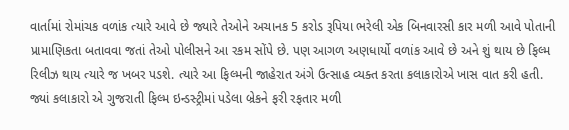વાર્તામાં રોમાંચક વળાંક ત્યારે આવે છે જ્યારે તેઓને અચાનક 5 કરોડ રૂપિયા ભરેલી એક બિનવારસી કાર મળી આવે પોતાની પ્રામાણિકતા બતાવવા જતાં તેઓ પોલીસને આ રકમ સોંપે છે. પણ આગળ અણધાર્યો વળાંક આવે છે અને શું થાય છે ફિલ્મ રિલીઝ થાય ત્યારે જ ખબર પડશે. ત્યારે આ ફિલ્મની જાહેરાત અંગે ઉત્સાહ વ્યક્ત કરતા કલાકારોએ ખાસ વાત કરી હતી. જ્યાં કલાકારો એ ગુજરાતી ફિલ્મ ઇન્ડસ્ટ્રીમાં પડેલા બ્રેકને ફરી રફતાર મળી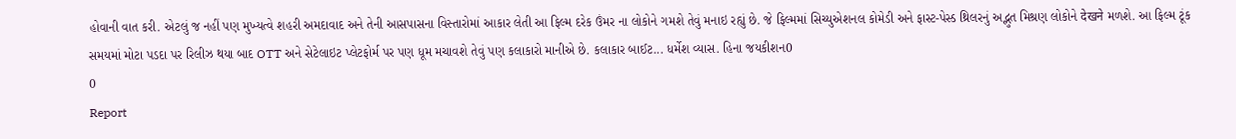હોવાની વાત કરી. એટલું જ નહીં પણ મુખ્યત્વે શહરી અમદાવાદ અને તેની આસપાસના વિસ્તારોમાં આકાર લેતી આ ફિલ્મ દરેક ઉંમર ના લોકોને ગમશે તેવું મનાઇ રહ્યું છે. જે ફિલ્મમાં સિચ્યુએશનલ કોમેડી અને ફાસ્ટ-પેસ્ડ થ્રિલરનું અદ્ભુત મિશ્રણ લોકોને देखने મળશે. આ ફિલ્મ ટૂંક સમયમાં મોટા પડદા પર રિલીઝ થયા બાદ OTT અને સેટેલાઇટ પ્લેટફોર્મ પર પણ ધૂમ મચાવશે તેવું પણ કલાકારો માનીએ છે. કલાકાર બાઈટ... ધર્મેશ વ્યાસ. હિના જયકીશન0
0
Report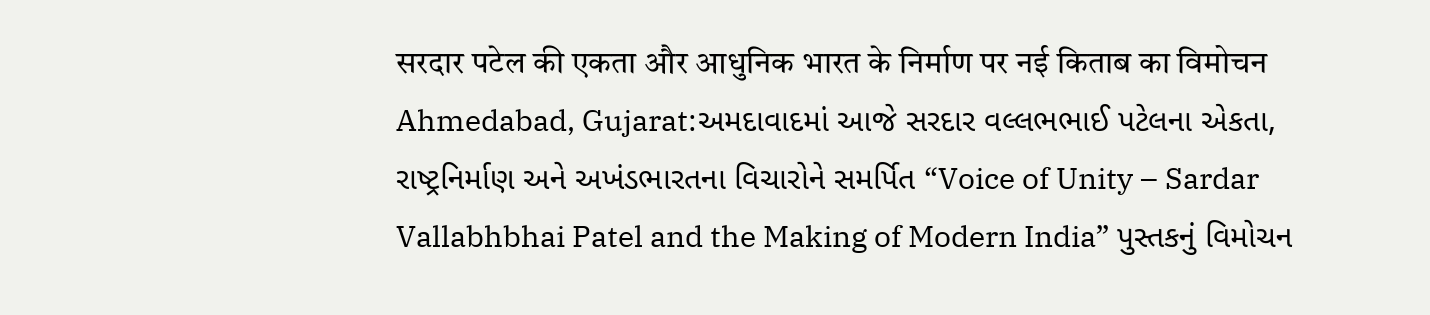सरदार पटेल की एकता और आधुनिक भारत के निर्माण पर नई किताब का विमोचन
Ahmedabad, Gujarat:અમદાવાદમાં આજે સરદાર વલ્લભભાઈ પટેલના એકતા, રાષ્ટ્રનિર્માણ અને અખંડભારતના વિચારોને સમર્પિત “Voice of Unity – Sardar Vallabhbhai Patel and the Making of Modern India” પુસ્તકનું વિમોચન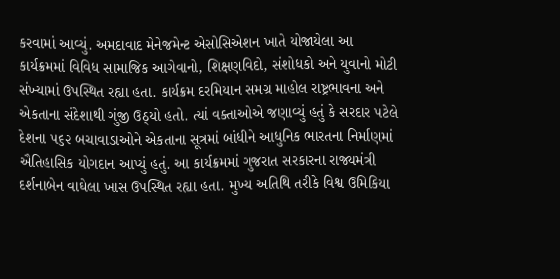કરવામાં આવ્યું. અમદાવાદ મેનેજમેન્ટ એસોસિએશન ખાતે યોજાયેલા આ કાર્યક્રમમાં વિવિધ સામાજિક આગેવાનો, શિક્ષણવિદો, સંશોધકો અને યુવાનો મોટી સંખ્યામાં ઉપસ્થિત રહ્યા હતા. કાર્યક્રમ દરમિયાન સમગ્ર માહોલ રાષ્ટ્રભાવના અને એકતાના સંદેશાથી ગુંજી ઉઠ્યો હતો. ત્યાં વક્તાઓએ જણાવ્યું હતું કે સરદાર પટેલે દેશના ૫૬૨ બચાવાડાઓને એકતાના સૂત્રમાં બાંધીને આધુનિક ભારતના નિર્માણમાં ઐતિહાસિક યોગદાન આપ્યું હતું. આ કાર્યક્રમમાં ગુજરાત સરકારના રાજ્યમંત્રી દર્શનાબેન વાઘેલા ખાસ ઉપસ્થિત રહ્યા હતા. મુખ્ય અતિથિ તરીકે વિશ્વ ઉમિકિયા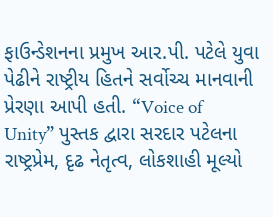ફાઉન્ડેશનના પ્રમુખ આર.પી. પટેલે યુવા પેઢીને રાષ્ટ્રીય હિતને સર્વોચ્ચ માનવાની પ્રેરણા આપી હતી. “Voice of Unity” પુસ્તક દ્વારા સરદાર પટેલના રાષ્ટ્રપ્રેમ, દૃઢ નેતૃત્વ, લોકશાહી મૂલ્યો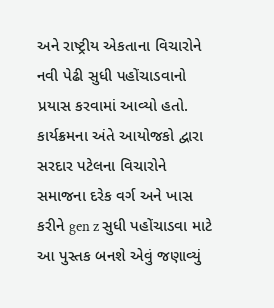અને રાષ્ટ્રીય એકતાના વિચારોને નવી પેઢી સુધી પહોંચાડવાનો પ્રયાસ કરવામાં આવ્યો હતો. કાર્યક્રમના અંતે આયોજકો દ્વારા સરદાર પટેલના વિચારોને સમાજના દરેક વર્ગ અને ખાસ કરીને gen z સુધી પહોંચાડવા માટે આ પુસ્તક બનશે એવું જણાવ્યું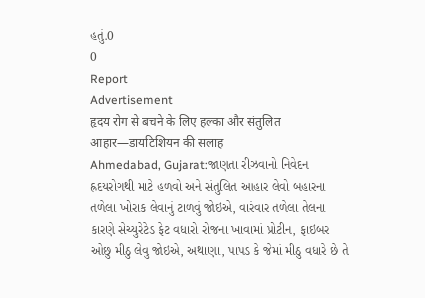હતું.0
0
Report
Advertisement
हृदय रोग से बचने के लिए हल्का और संतुलित आहार—डायटिशियन की सलाह
Ahmedabad, Gujarat:જાણતા રીઝવાનો નિવેદન હ્રદયરોગથી માટે હળવો અને સંતુલિત આહાર લેવો બહારના તળેલા ખોરાક લેવાનું ટાળવું જોઇએ, વારંવાર તળેલા તેલના કારણે સેચ્યુરેટેડ ફેટ વધારો રોજના ખાવામાં પ્રોટીન, ફાઇબર ઓછુ મીઠુ લેવુ જોઇએ, અથાણા, પાપડ કે જેમાં મીઠુ વધારે છે તે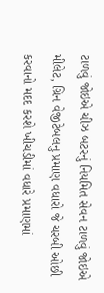ટાળવું જોઇએ ચીઝ બટરનું નિયમિત સેવન ટાળવું જોઇએ મીલેટ, ગ્રિન વેજીટેબલનુ પ્રમાણ વધારો જે ચરબી ઓછી કરવાનો મદદ કરશે ખીચડીમાં વધારે પ્રમાણમાં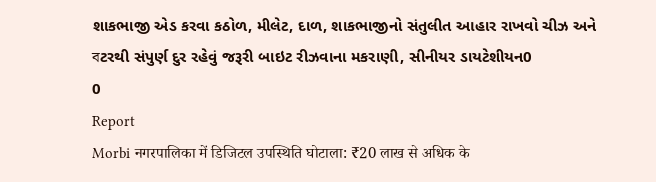શાકભાજી એડ કરવા કઠોળ, મીલેટ, દાળ, શાકભાજીનો સંતુલીત આહાર રાખવો ચીઝ અને বટરથી સંપુર્ણ દુર રહેવું જરૂરી બાઇટ રીઝવાના મકરાણી, સીનીયર ડાયટેશીયન0
0
Report
Morbi नगरपालिका में डिजिटल उपस्थिति घोटाला: ₹20 लाख से अधिक के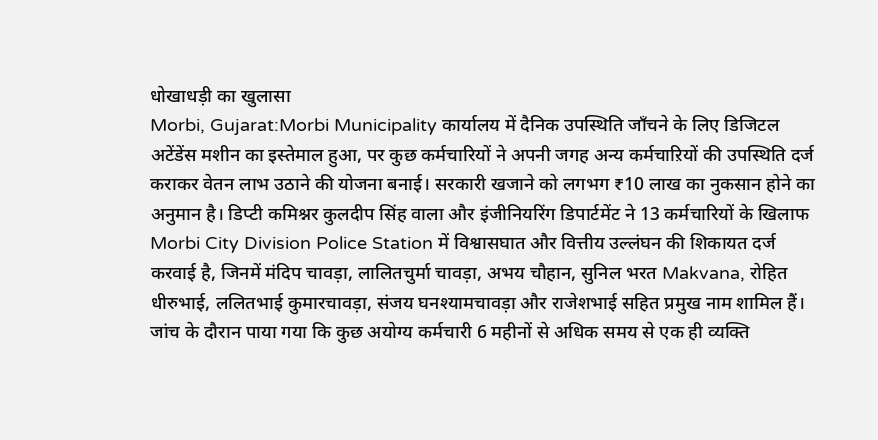धोखाधड़ी का खुलासा
Morbi, Gujarat:Morbi Municipality कार्यालय में दैनिक उपस्थिति जाँचने के लिए डिजिटल अटेंडेंस मशीन का इस्तेमाल हुआ, पर कुछ कर्मचारियों ने अपनी जगह अन्य कर्मचाऱियों की उपस्थिति दर्ज कराकर वेतन लाभ उठाने की योजना बनाई। सरकारी खजाने को लगभग ₹10 लाख का नुकसान होने का अनुमान है। डिप्टी कमिश्नर कुलदीप सिंह वाला और इंजीनियरिंग डिपार्टमेंट ने 13 कर्मचारियों के खिलाफ Morbi City Division Police Station में विश्वासघात और वित्तीय उल्लंघन की शिकायत दर्ज करवाई है, जिनमें मंदिप चावड़ा, लालितचुर्मा चावड़ा, अभय चौहान, सुनिल भरत Makvana, रोहित धीरुभाई, ललितभाई कुमारचावड़ा, संजय घनश्यामचावड़ा और राजेशभाई सहित प्रमुख नाम शामिल हैं। जांच के दौरान पाया गया कि कुछ अयोग्य कर्मचारी 6 महीनों से अधिक समय से एक ही व्यक्ति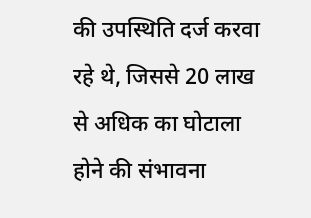की उपस्थिति दर्ज करवा रहे थे, जिससे 20 लाख से अधिक का घोटाला होने की संभावना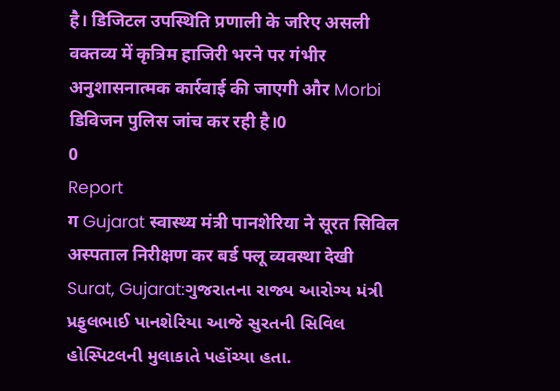है। डिजिटल उपस्थिति प्रणाली के जरिए असली वक्तव्य में कृत्रिम हाजिरी भरने पर गंभीर अनुशासनात्मक कार्रवाई की जाएगी और Morbi डिविजन पुलिस जांच कर रही है।0
0
Report
ग Gujarat स्वास्थ्य मंत्री पानशेरिया ने सूरत सिविल अस्पताल निरीक्षण कर बर्ड फ्लू व्यवस्था देखी
Surat, Gujarat:ગુજરાતના રાજ્ય આરોગ્ય મંત્રી પ્રફુલભાઈ પાનશેરિયા આજે સુરતની સિવિલ હોસ્પિટલની મુલાકાતે પહોંચ્યા હતા.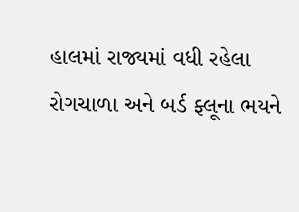હાલમાં રાજ્યમાં વધી રહેલા રોગચાળા અને બર્ડ ફ્લૂના ભયને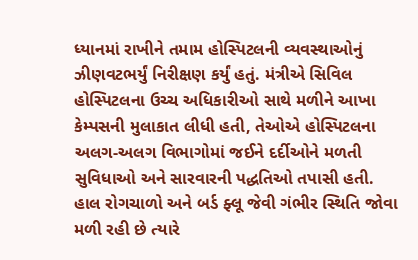ધ્યાનમાં રાખીને તમામ હોસ્પિટલની વ્યવસ્થાઓનું ઝીણવટભર્યું નિરીક્ષણ કર્યું હતું. મંત્રીએ સિવિલ હોસ્પિટલના ઉચ્ચ અધિકારીઓ સાથે મળીને આખા કેમ્પસની મુલાકાત લીધી હતી, તેઓએ હોસ્પિટલના અલગ-અલગ વિભાગોમાં જઈને દર્દીઓને મળતી સુવિધાઓ અને સારવારની પદ્ધતિઓ તપાસી હતી. હાલ રોગચાળો અને બર્ડ ફ્લૂ જેવી ગંભીર સ્થિતિ જોવા મળી રહી છે ત્યારે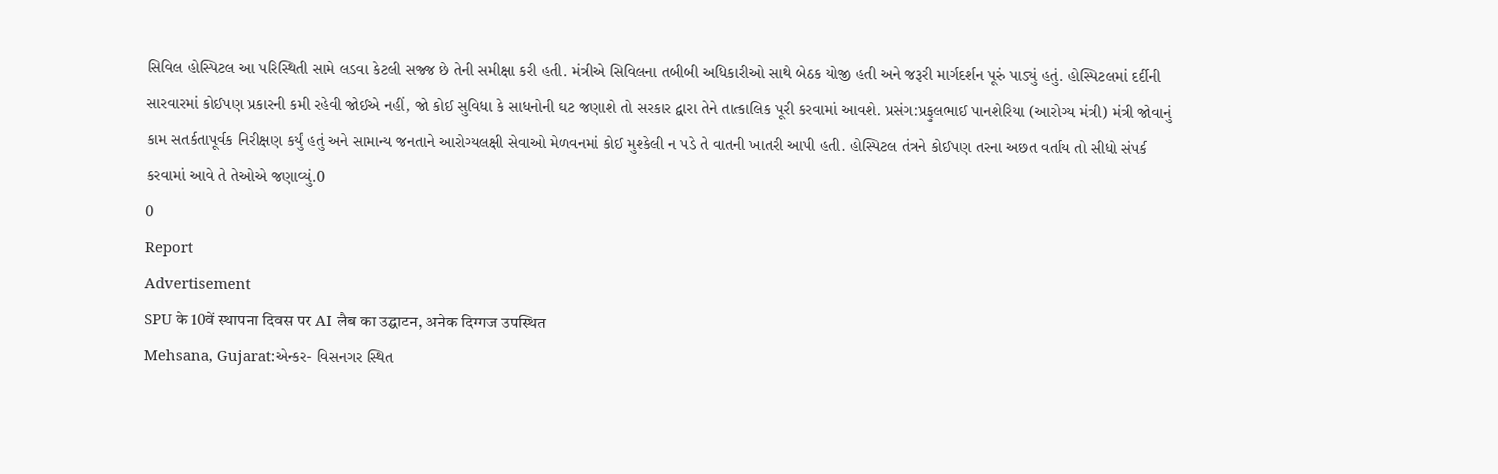સિવિલ હોસ્પિટલ આ પરિસ્થિતી સામે લડવા કેટલી સજ્જ છે તેની સમીક્ષા કરી હતી. મંત્રીએ સિવિલના તબીબી અધિકારીઓ સાથે બેઠક યોજી હતી અને જરૂરી માર્ગદર્શન પૂરું પાડ્યું હતું. હોસ્પિટલમાં દર્દીની સારવારમાં કોઈપણ પ્રકારની કમી રહેવી જોઈએ નહીં, જો કોઈ સુવિધા કે સાધનોની ઘટ જણાશે તો સરકાર દ્વારા તેને તાત્કાલિક પૂરી કરવામાં આવશે. પ્રસંગ:પ્રફુલભાઈ પાનશેરિયા (આરોગ્ય મંત્રી) મંત્રી જોવાનું કામ સતર્કતાપૂર્વક નિરીક્ષણ કર્યું હતું અને સામાન્ય જનતાને આરોગ્યલક્ષી સેવાઓ મેળવનમાં કોઈ મુશ્કેલી ન પડે તે વાતની ખાતરી આપી હતી. હોસ્પિટલ તંત્રને કોઈપણ તરના અછત વર્તાય તો સીધો સંપર્ક કરવામાં આવે તે તેઓએ જણાવ્યું.0
0
Report
Advertisement
SPU के 10वें स्थापना दिवस पर AI लैब का उद्घाटन, अनेक दिग्गज उपस्थित
Mehsana, Gujarat:એન્કર- વિસનગર સ્થિત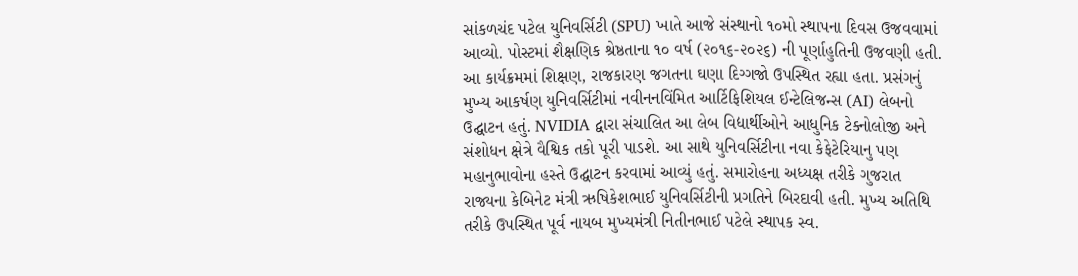સાંકળચંદ પટેલ યુનિવર્સિટી (SPU) ખાતે આજે સંસ્થાનો ૧૦મો સ્થાપના દિવસ ઉજવવામાં આવ્યો. પોસ્ટમાં શૈક્ષણિક શ્રેષ્ઠતાના ૧૦ વર્ષ (૨૦૧૬-૨૦૨૬) ની પૂર્ણાહુતિની ઉજવણી હતી. આ કાર્યક્રમમાં શિક્ષણ, રાજકારણ જગતના ઘણા દિગ્ગજો ઉપસ્થિત રહ્યા હતા. પ્રસંગનું મુખ્ય આકર્ષણ યુનિવર્સિટીમાં નવીનનવિંમિત આર્ટિફિશિયલ ઈન્ટેલિજન્સ (AI) લેબનો ઉદ્ઘાટન હતું. NVIDIA દ્વારા સંચાલિત આ લેબ વિદ્યાર્થીઓને આધુનિક ટેક્નોલોજી અને સંશોધન ક્ષેત્રે વૈશ્વિક તકો પૂરી પાડશે. આ સાથે યુનિવર્સિટીના નવા કેફેટેરિયાનુ પણ મહાનુભાવોના હસ્તે ઉદ્ઘાટન કરવામાં આવ્યું હતું. સમારોહના અધ્યક્ષ તરીકે ગુજરાત રાજ્યના કેબિનેટ મંત્રી ઋષિકેશભાઈ યુનિવર્સિટીની પ્રગતિને બિરદાવી હતી. મુખ્ય અતિથિ તરીકે ઉપસ્થિત પૂર્વ નાયબ મુખ્યમંત્રી નિતીનભાઈ પટેલે સ્થાપક સ્વ.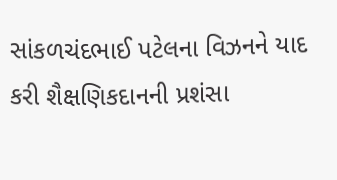સાંકળચંદભાઈ પટેલના વિઝનને યાદ કરી શૈક્ષણિકદાનની પ્રશંસા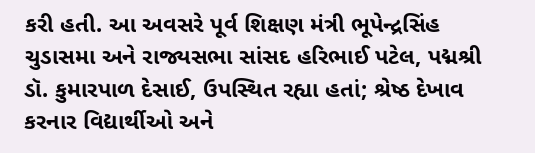કરી હતી. આ અવસરે પૂર્વ શિક્ષણ મંત્રી ભૂપેન્દ્રસિંહ ચુડાસમા અને રાજ્યસભા સાંસદ હરિભાઈ પટેલ, પદ્મશ્રી ડૉ. કુમારપાળ દેસાઈ, ઉપસ્થિત રહ્યા હતાં; શ્રેષ્ઠ દેખાવ કરનાર વિદ્યાર્થીઓ અને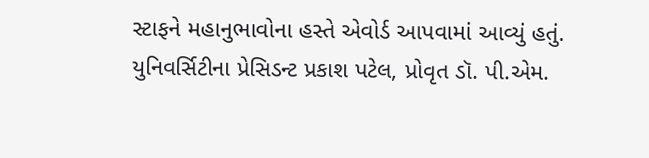સ્ટાફને મહાનુભાવોના હસ્તે એવોર્ડ આપવામાં આવ્યું હતું. યુનિવર્સિટીના પ્રેસિડન્ટ પ્રકાશ પટેલ, પ્રોવૃત ડૉ. પી.એમ.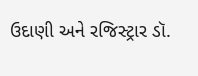ઉદાણી અને રજિસ્ટ્રાર ડૉ.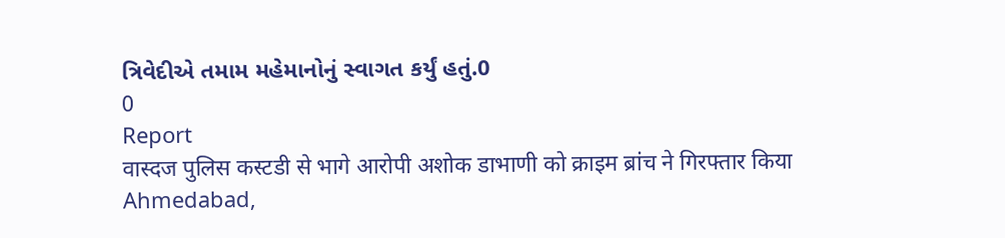ત્રિવેદીએ તમામ મહેમાનોનું સ્વાગત કર્યું હતું.0
0
Report
वास्दज पुलिस कस्टडी से भागे आरोपी अशोक डाभाणी को क्राइम ब्रांच ने गिरफ्तार किया
Ahmedabad,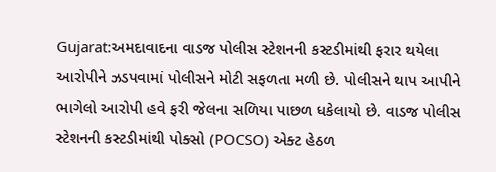Gujarat:અમદાવાદના વાડજ પોલીસ સ્ટેશનની કસ્ટડીમાંથી ફરાર થયેલા આરોપીને ઝડપવામાં પોલીસને મોટી સફળતા મળી છે. પોલીસને થાપ આપીને ભાગેલો આરોપી હવે ફરી જેલના સળિયા પાછળ ધકેલાયો છે. વાડજ પોલીસ સ્ટેશનની કસ્ટડીમાંથી પોક્સો (POCSO) એક્ટ હેઠળ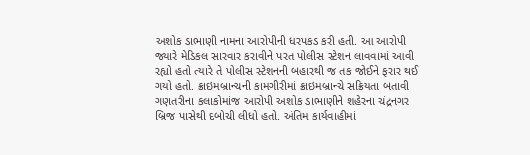અશોક ડાભાણી નામના આરોપીની ધરપકડ કરી હતી. આ આરોપી જ્યારે મેડિકલ સારવાર કરાવીને પરત પોલીસ સ્ટેશન લાવવામાં આવી રહ્યો હતો ત્યારે તે પોલીસ સ્ટેશનની બહારથી જ તક જોઈને ફરાર થઈ ગયો હતો. ક્રાઇમબ્રાન્ચની કામગીરીમાં ક્રાઇમબ્રાન્ચે સક્રિયતા બતાવી ગણતરીના કલાકોમાંજ આરોપી અશોક ડાભાણીને શહેરના ચંદ્રનગર બ્રિજ પાસેથી દબોચી લીધો હતો. અંતિમ કાર્યવાહીમાં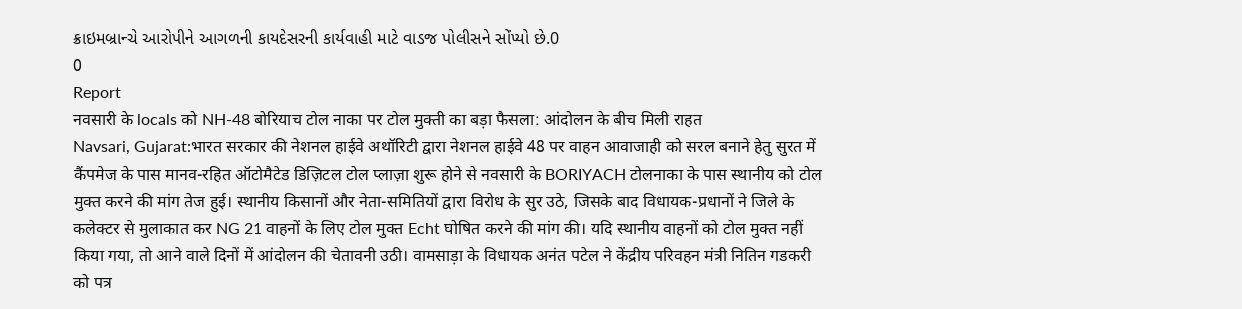ક્રાઇમબ્રાન્ચે આરોપીને આગળની કાયદેસરની કાર્યવાહી માટે વાડજ પોલીસને સોંપ્યો છે.0
0
Report
नवसारी के locals को NH-48 बोरियाच टोल नाका पर टोल मुक्ती का बड़ा फैसला: आंदोलन के बीच मिली राहत
Navsari, Gujarat:भारत सरकार की नेशनल हाईवे अथॉरिटी द्वारा नेशनल हाईवे 48 पर वाहन आवाजाही को सरल बनाने हेतु सुरत में कैंपमेज के पास मानव-रहित ऑटोमैटेड डिज़िटल टोल प्लाज़ा शुरू होने से नवसारी के BORIYACH टोलनाका के पास स्थानीय को टोल मुक्त करने की मांग तेज हुई। स्थानीय किसानों और नेता-समितियों द्वारा विरोध के सुर उठे, जिसके बाद विधायक-प्रधानों ने जिले के कलेक्टर से मुलाकात कर NG 21 वाहनों के लिए टोल मुक्त Echt घोषित करने की मांग की। यदि स्थानीय वाहनों को टोल मुक्त नहीं किया गया, तो आने वाले दिनों में आंदोलन की चेतावनी उठी। वामसाड़ा के विधायक अनंत पटेल ने केंद्रीय परिवहन मंत्री नितिन गडकरी को पत्र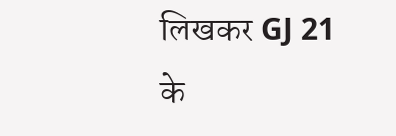लिखकर GJ 21 के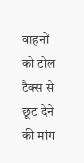वाहनों को टोल टैक्स से छूट देने की मांग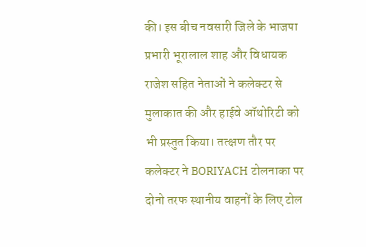की। इस बीच नवसारी जिले के भाजपा प्रभारी भूरालाल शाह और विधायक राजेश सहित नेताओं ने कलेक्टर से मुलाकात की और हाईवे ऑथोरिटी को भी प्रस्तुत किया। तत्क्षण तौर पर कलेक्टर ने BORIYACH टोलनाका पर दोनो तरफ स्थानीय वाहनों के लिए टोल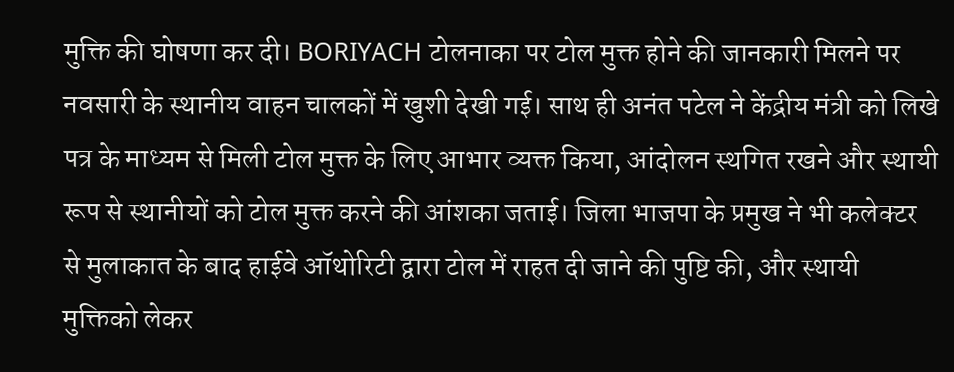मुक्ति की घोषणा कर दी। BORIYACH टोलनाका पर टोल मुक्त होने की जानकारी मिलने पर नवसारी के स्थानीय वाहन चालकों में खुशी देखी गई। साथ ही अनंत पटेल ने केंद्रीय मंत्री को लिखे पत्र के माध्यम से मिली टोल मुक्त के लिए आभार व्यक्त किया, आंदोलन स्थगित रखने और स्थायी रूप से स्थानीयों को टोल मुक्त करने की आंशका जताई। जिला भाजपा के प्रमुख ने भी कलेक्टर से मुलाकात के बाद हाईवे ऑथोरिटी द्वारा टोल में राहत दी जाने की पुष्टि की, और स्थायी मुक्तिको लेकर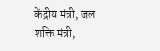केंद्रीय मंत्री, जल शक्ति मंत्री,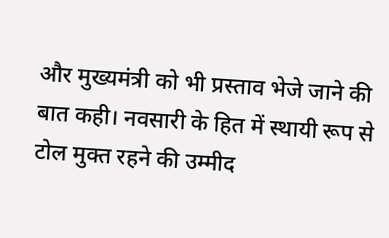और मुख्यमंत्री को भी प्रस्ताव भेजे जाने की बात कही। नवसारी के हित में स्थायी रूप से टोल मुक्त रहने की उम्मीद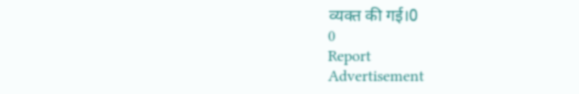व्यक्त की गई।0
0
Report
Advertisement